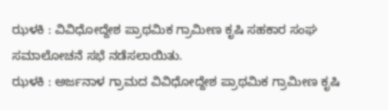ಝಳಕಿ : ವಿವಿಧೋದ್ದೇಶ ಪ್ರಾಥಮಿಕ ಗ್ರಾಮೀಣ ಕೃಷಿ ಸಹಕಾರ ಸಂಘ ಸಮಾಲೋಚನೆ ಸಭೆ ನಡೆಸಲಾಯಿತು.
ಝಳಕಿ : ಅರ್ಜನಾಳ ಗ್ರಾಮದ ವಿವಿಧೋದ್ದೇಶ ಪ್ರಾಥಮಿಕ ಗ್ರಾಮೀಣ ಕೃಷಿ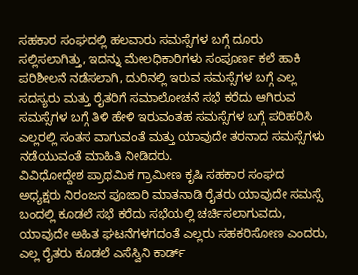ಸಹಕಾರ ಸಂಘದಲ್ಲಿ ಹಲವಾರು ಸಮಸ್ಸೆಗಳ ಬಗ್ಗೆ ದೂರು ಸಲ್ಲಿಸಲಾಗಿತ್ತು, ಇದನ್ನು ಮೇಲಧಿಕಾರಿಗಳು ಸಂಪೂರ್ಣ ಕಲೆ ಹಾಕಿ ಪರಿಶೀಲನೆ ನಡೆಸಲಾಗಿ, ದುರಿನಲ್ಲಿ ಇರುವ ಸಮಸ್ಸೆಗಳ ಬಗ್ಗೆ ಎಲ್ಲ ಸದಸ್ಯರು ಮತ್ತು ರೈತರಿಗೆ ಸಮಾಲೋಚನೆ ಸಭೆ ಕರೆದು ಆಗಿರುವ ಸಮಸ್ಸೆಗಳ ಬಗ್ಗೆ ತಿಳಿ ಹೇಳಿ ಇರುವಂತಹ ಸಮಸ್ಸೆಗಳ ಬಗ್ಗೆ ಪರಿಹರಿಸಿ ಎಲ್ಲರಲ್ಲಿ ಸಂತಸ ವಾಗುವಂತೆ ಮತ್ತು ಯಾವುದೇ ತರನಾದ ಸಮಸ್ಸೆಗಳು ನಡೆಯುವಂತೆ ಮಾಹಿತಿ ನೀಡಿದರು.
ವಿವಿಧೋದ್ದೇಶ ಪ್ರಾಥಮಿಕ ಗ್ರಾಮೀಣ ಕೃಷಿ ಸಹಕಾರ ಸಂಘದ ಅಧ್ಯಕ್ಷರು ನಿರಂಜನ ಪೂಜಾರಿ ಮಾತನಾಡಿ ರೈತರು ಯಾವುದೇ ಸಮಸ್ಸೆ ಬಂದಲ್ಲಿ ಕೂಡಲೆ ಸಭೆ ಕರೆದು ಸಭೆಯಲ್ಲಿ ಚರ್ಚಿಸಲಾಗುವದು, ಯಾವುದೇ ಅಹಿತ ಘಟನೆಗಳಗದಂತೆ ಎಲ್ಲರು ಸಹಕರಿಸೋಣ ಎಂದರು, ಎಲ್ಲ ರೈತರು ಕೂಡಲೆ ಎಸೆಸ್ವಿನಿ ಕಾರ್ಡ್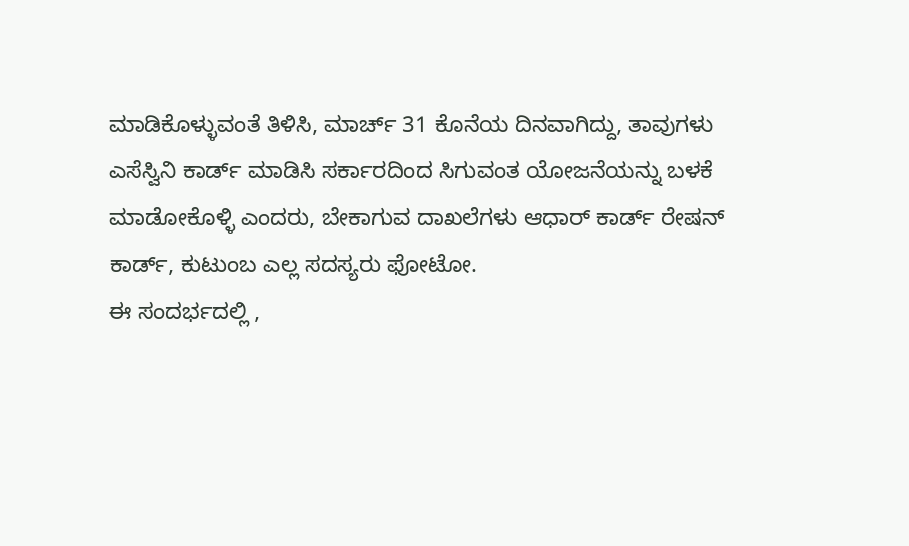ಮಾಡಿಕೊಳ್ಳುವಂತೆ ತಿಳಿಸಿ, ಮಾರ್ಚ್ 31 ಕೊನೆಯ ದಿನವಾಗಿದ್ದು, ತಾವುಗಳು ಎಸೆಸ್ವಿನಿ ಕಾರ್ಡ್ ಮಾಡಿಸಿ ಸರ್ಕಾರದಿಂದ ಸಿಗುವಂತ ಯೋಜನೆಯನ್ನು ಬಳಕೆ ಮಾಡೋಕೊಳ್ಳಿ ಎಂದರು, ಬೇಕಾಗುವ ದಾಖಲೆಗಳು ಆಧಾರ್ ಕಾರ್ಡ್ ರೇಷನ್ ಕಾರ್ಡ್, ಕುಟುಂಬ ಎಲ್ಲ ಸದಸ್ಯರು ಫೋಟೋ.
ಈ ಸಂದರ್ಭದಲ್ಲಿ ,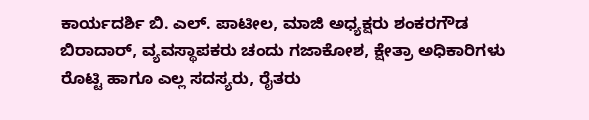ಕಾರ್ಯದರ್ಶಿ ಬಿ. ಎಲ್. ಪಾಟೀಲ, ಮಾಜಿ ಅಧ್ಯಕ್ಷರು ಶಂಕರಗೌಡ ಬಿರಾದಾರ್, ವ್ಯವಸ್ಥಾಪಕರು ಚಂದು ಗಜಾಕೋಶ, ಕ್ಷೇತ್ರಾ ಅಧಿಕಾರಿಗಳು ರೊಟ್ಟಿ ಹಾಗೂ ಎಲ್ಲ ಸದಸ್ಯರು, ರೈತರು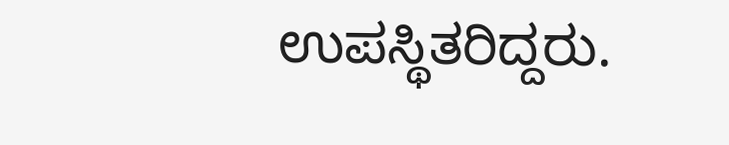ಉಪಸ್ಥಿತರಿದ್ದರು.